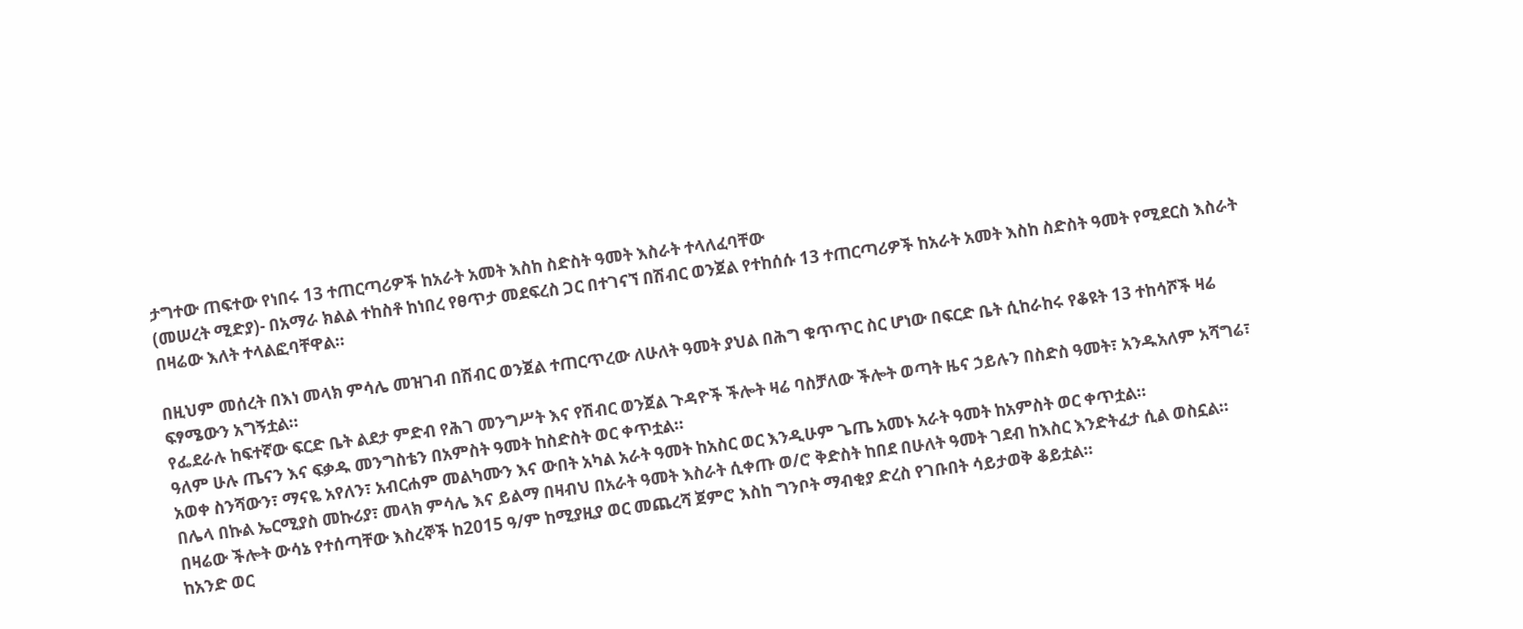ታግተው ጠፍተው የነበሩ 13 ተጠርጣሪዎች ከአራት አመት እስከ ስድስት ዓመት እስራት ተላለፈባቸው
(መሠረት ሚድያ)- በአማራ ክልል ተከስቶ ከነበረ የፀጥታ መደፍረስ ጋር በተገናኘ በሽብር ወንጀል የተከሰሱ 13 ተጠርጣሪዎች ከአራት አመት እስከ ስድስት ዓመት የሚደርስ እስራት በዛሬው እለት ተላልፎባቸዋል።

በዚህም መሰረት በእነ መላክ ምሳሌ መዝገብ በሽብር ወንጀል ተጠርጥረው ለሁለት ዓመት ያህል በሕግ ቁጥጥር ስር ሆነው በፍርድ ቤት ሲከራከሩ የቆዩት 13 ተከሳሾች ዛሬ ፍፃሜውን አግኝቷል።
የፌደራሉ ከፍተኛው ፍርድ ቤት ልደታ ምድብ የሕገ መንግሥት እና የሽብር ወንጀል ጉዳዮች ችሎት ዛሬ ባስቻለው ችሎት ወጣት ዜና ኃይሉን በስድስ ዓመት፣ አንዱአለም አሻግሬ፣ ዓለም ሁሉ ጤናን እና ፍቃዱ መንግስቴን በአምስት ዓመት ከስድስት ወር ቀጥቷል።
አወቀ ስንሻውን፣ ማናዬ አየለን፣ አብርሐም መልካሙን እና ውበት አካል አራት ዓመት ከአስር ወር እንዲሁም ጌጤ አመኑ አራት ዓመት ከአምስት ወር ቀጥቷል።
በሌላ በኩል ኤርሚያስ መኩሪያ፣ መላክ ምሳሌ እና ይልማ በዛብህ በአራት ዓመት እስራት ሲቀጡ ወ/ሮ ቅድስት ከበደ በሁለት ዓመት ገደብ ከእስር እንድትፈታ ሲል ወስኗል።
በዛሬው ችሎት ውሳኔ የተሰጣቸው እስረኞች ከ2015 ዓ/ም ከሚያዚያ ወር መጨረሻ ጀምሮ እስከ ግንቦት ማብቂያ ድረስ የገቡበት ሳይታወቅ ቆይቷል።
ከአንድ ወር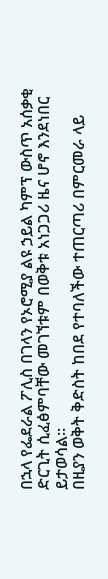በኋላ የፌደራል ፖሊስ በገላን የኦሮሚያ ልዩ ኃይል ካምፕ ውስጥ አሰቃቂ ድርጊት ሲፈፅምባቸው መገኘቱም በወቅቱ አነጋጋሪ ዜና ሆኖ እንደነበር ይታወሳል።
በዚያን ወቅት ቅድስት ከበደ የተባለችው ተጠርጣሪ በምርመራ ላይ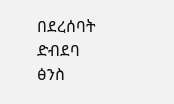በደረሰባት ድብደባ ፅንስ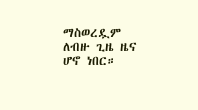ማስወረዷም ለብዙ ጊዜ ዜና ሆኖ ነበር።